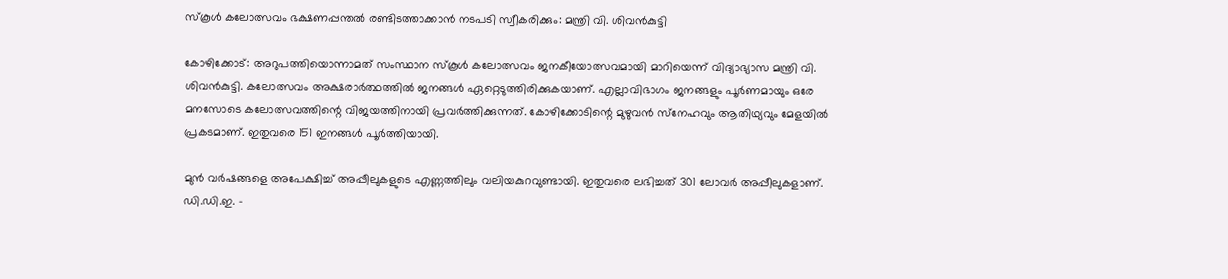സ്‌കൂള്‍ കലോത്സവം ഭക്ഷണപ്പന്തല്‍ രണ്ടിടത്താക്കാന്‍ നടപടി സ്വീകരിക്കും: മന്ത്രി വി. ശിവന്‍കുട്ടി

കോഴിക്കോട്: അറുപത്തിയൊന്നാമത് സംസ്ഥാന സ്‌കൂള്‍ കലോത്സവം ജനകീയോത്സവമായി മാറിയെന്ന് വിദ്യാഭ്യാസ മന്ത്രി വി. ശിവന്‍കുട്ടി. കലോത്സവം അക്ഷരാര്‍ത്ഥത്തില്‍ ജനങ്ങള്‍ ഏറ്റെടുത്തിരിക്കുകയാണ്. എല്ലാവിഭാഗം ജനങ്ങളും പൂര്‍ണമായും ഒരേ മനസോടെ കലോത്സവത്തിന്റെ വിജയത്തിനായി പ്രവര്‍ത്തിക്കുന്നത്. കോഴിക്കോടിന്റെ മുഴുവന്‍ സ്‌നേഹവും ആതിഥ്യവും മേളയില്‍ പ്രകടമാണ്. ഇതുവരെ 151 ഇനങ്ങള്‍ പൂര്‍ത്തിയായി.

മുന്‍ വര്‍ഷങ്ങളെ അപേക്ഷിച്ച് അപ്പീലുകളുടെ എണ്ണത്തിലും വലിയകുറവുണ്ടായി. ഇതുവരെ ലഭിച്ചത് 301 ലോവര്‍ അപ്പീലുകളാണ്. ഡി.ഡി.ഇ. –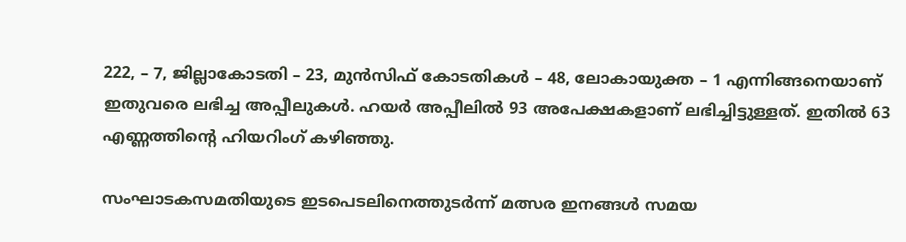222, – 7, ജില്ലാകോടതി – 23, മുന്‍സിഫ് കോടതികള്‍ – 48, ലോകായുക്ത – 1 എന്നിങ്ങനെയാണ് ഇതുവരെ ലഭിച്ച അപ്പീലുകള്‍. ഹയര്‍ അപ്പീലില്‍ 93 അപേക്ഷകളാണ് ലഭിച്ചിട്ടുള്ളത്. ഇതില്‍ 63 എണ്ണത്തിന്റെ ഹിയറിംഗ് കഴിഞ്ഞു.

സംഘാടകസമതിയുടെ ഇടപെടലിനെത്തുടര്‍ന്ന് മത്സര ഇനങ്ങള്‍ സമയ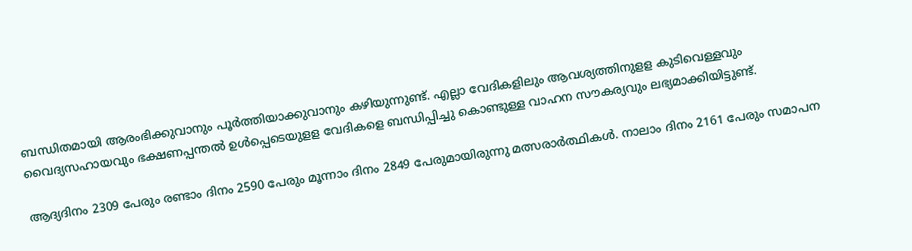ബന്ധിതമായി ആരംഭിക്കുവാനും പൂര്‍ത്തിയാക്കുവാനും കഴിയുന്നുണ്ട്. എല്ലാ വേദികളിലും ആവശ്യത്തിനുളള കുടിവെള്ളവും വൈദ്യസഹായവും ഭക്ഷണപ്പന്തല്‍ ഉള്‍പ്പെടെയുളള വേദികളെ ബന്ധിപ്പിച്ചു കൊണ്ടുള്ള വാഹന സൗകര്യവും ലഭ്യമാക്കിയിട്ടുണ്ട്.

ആദ്യദിനം 2309 പേരും രണ്ടാം ദിനം 2590 പേരും മൂന്നാം ദിനം 2849 പേരുമായിരുന്നു മത്സരാര്‍ത്ഥികള്‍. നാലാം ദിനം 2161 പേരും സമാപന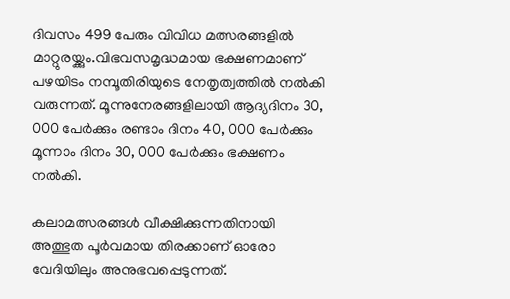ദിവസം 499 പേരും വിവിധ മത്സരങ്ങളില്‍ മാറ്റുരയ്ക്കും.വിഭവസമൃദ്ധമായ ഭക്ഷണമാണ് പഴയിടം നമ്പൂതിരിയുടെ നേതൃത്വത്തില്‍ നല്‍കി വരുന്നത്. മൂന്നുനേരങ്ങളിലായി ആദ്യദിനം 30, 000 പേര്‍ക്കും രണ്ടാം ദിനം 40, 000 പേര്‍ക്കും മൂന്നാം ദിനം 30, 000 പേര്‍ക്കും ഭക്ഷണം നല്‍കി.

കലാമത്സരങ്ങള്‍ വീക്ഷിക്കുന്നതിനായി അത്ഭുത പൂര്‍വമായ തിരക്കാണ് ഓരോ വേദിയിലും അനുഭവപ്പെടുന്നത്.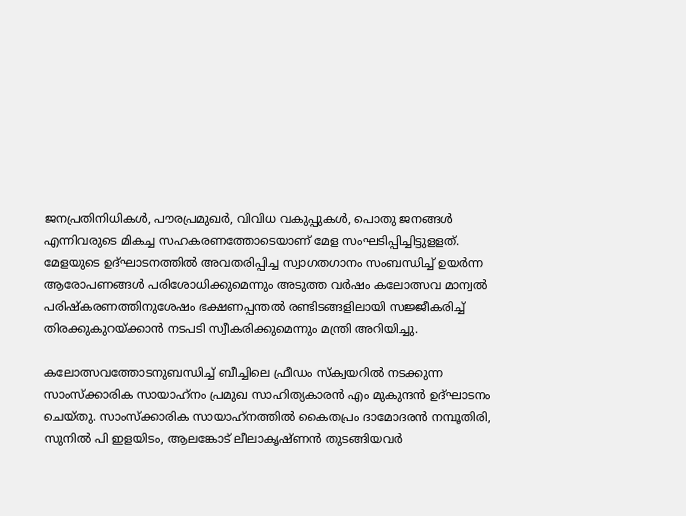ജനപ്രതിനിധികള്‍, പൗരപ്രമുഖര്‍, വിവിധ വകുപ്പുകള്‍, പൊതു ജനങ്ങള്‍ എന്നിവരുടെ മികച്ച സഹകരണത്തോടെയാണ് മേള സംഘടിപ്പിച്ചിട്ടുളളത്. മേളയുടെ ഉദ്ഘാടനത്തില്‍ അവതരിപ്പിച്ച സ്വാഗതഗാനം സംബന്ധിച്ച് ഉയര്‍ന്ന ആരോപണങ്ങള്‍ പരിശോധിക്കുമെന്നും അടുത്ത വര്‍ഷം കലോത്സവ മാന്വല്‍ പരിഷ്‌കരണത്തിനുശേഷം ഭക്ഷണപ്പന്തല്‍ രണ്ടിടങ്ങളിലായി സജ്ജീകരിച്ച് തിരക്കുകുറയ്ക്കാന്‍ നടപടി സ്വീകരിക്കുമെന്നും മന്ത്രി അറിയിച്ചു.

കലോത്സവത്തോടനുബന്ധിച്ച് ബീച്ചിലെ ഫ്രീഡം സ്‌ക്വയറില്‍ നടക്കുന്ന സാംസ്‌ക്കാരിക സായാഹ്‌നം പ്രമുഖ സാഹിത്യകാരന്‍ എം മുകുന്ദന്‍ ഉദ്ഘാടനം ചെയ്തു. സാംസ്‌ക്കാരിക സായാഹ്‌നത്തില്‍ കൈതപ്രം ദാമോദരന്‍ നമ്പൂതിരി, സുനില്‍ പി ഇളയിടം, ആലങ്കോട് ലീലാകൃഷ്ണന്‍ തുടങ്ങിയവര്‍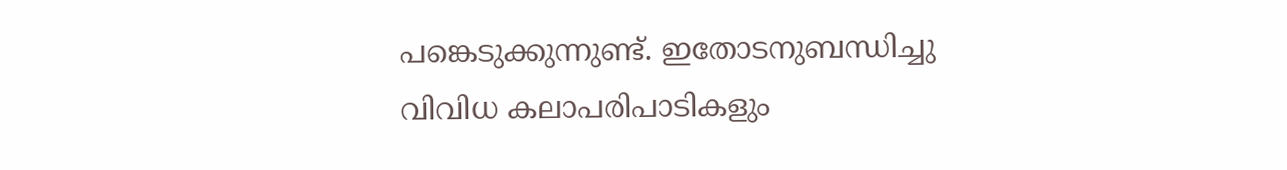പങ്കെടുക്കുന്നുണ്ട്. ഇതോടനുബന്ധിച്ചു വിവിധ കലാപരിപാടികളും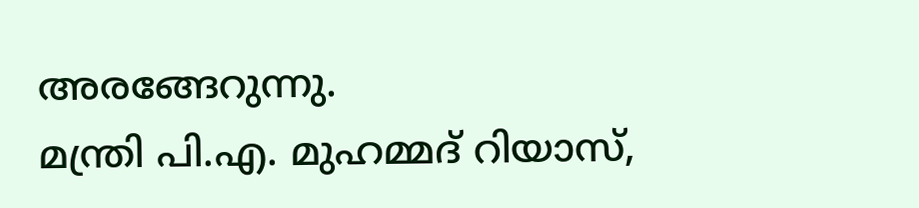അരങ്ങേറുന്നു.
മന്ത്രി പി.എ. മുഹമ്മദ് റിയാസ്,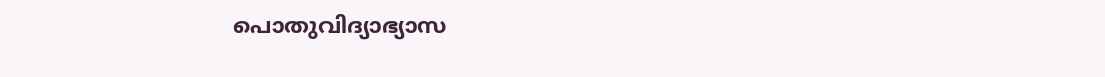പൊതുവിദ്യാഭ്യാസ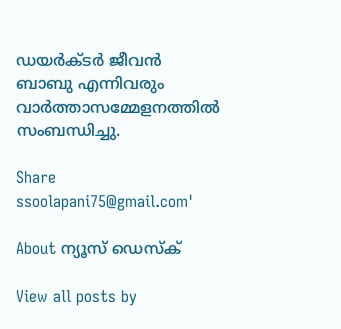ഡയര്‍ക്ടര്‍ ജീവന്‍ ബാബു എന്നിവരും വാര്‍ത്താസമ്മേളനത്തില്‍ സംബന്ധിച്ചു.

Share
ssoolapani75@gmail.com'

About ന്യൂസ് ഡെസ്ക്

View all posts by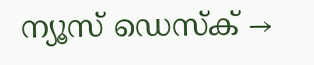ന്യൂസ് ഡെസ്ക് →